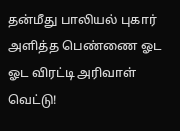தன்மீது பாலியல் புகார் அளித்த பெண்ணை ஓட ஓட விரட்டி அரிவாள் வெட்டு!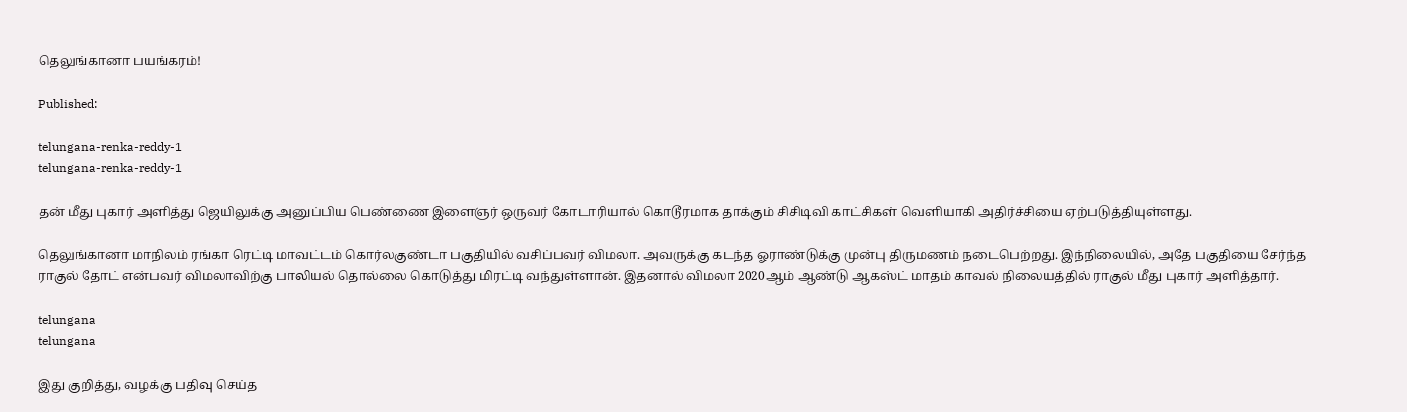தெலுங்கானா பயங்கரம்!

Published:

telungana-renka-reddy-1
telungana-renka-reddy-1

தன் மீது புகார் அளித்து ஜெயிலுக்கு அனுப்பிய பெண்ணை இளைஞர் ஒருவர் கோடாரியால் கொடூரமாக தாக்கும் சிசிடிவி காட்சிகள் வெளியாகி அதிர்ச்சியை ஏற்படுத்தியுள்ளது.

தெலுங்கானா மாநிலம் ரங்கா ரெட்டி மாவட்டம் கொர்லகுண்டா பகுதியில் வசிப்பவர் விமலா. அவருக்கு கடந்த ஓராண்டுக்கு முன்பு திருமணம் நடைபெற்றது. இந்நிலையில், அதே பகுதியை சேர்ந்த ராகுல் தோட் என்பவர் விமலாவிற்கு பாலியல் தொல்லை கொடுத்து மிரட்டி வந்துள்ளான். இதனால் விமலா 2020ஆம் ஆண்டு ஆகஸ்ட் மாதம் காவல் நிலையத்தில் ராகுல் மீது புகார் அளித்தார்.

telungana
telungana

இது குறித்து, வழக்கு பதிவு செய்த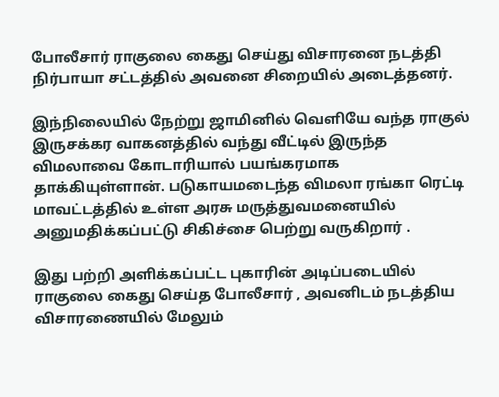போலீசார் ராகுலை கைது செய்து விசாரனை நடத்தி நிர்பாயா சட்டத்தில் அவனை சிறையில் அடைத்தனர்.

இந்நிலையில் நேற்று ஜாமினில் வெளியே வந்த ராகுல் இருசக்கர வாகனத்தில் வந்து வீட்டில் இருந்த விமலாவை கோடாரியால் பயங்கரமாக தாக்கியுள்ளான். படுகாயமடைந்த விமலா ரங்கா ரெட்டி மாவட்டத்தில் உள்ள அரசு மருத்துவமனையில் அனுமதிக்கப்பட்டு சிகிச்சை பெற்று வருகிறார் .

இது பற்றி அளிக்கப்பட்ட புகாரின் அடிப்படையில் ராகுலை கைது செய்த போலீசார் , அவனிடம் நடத்திய விசாரணையில் மேலும்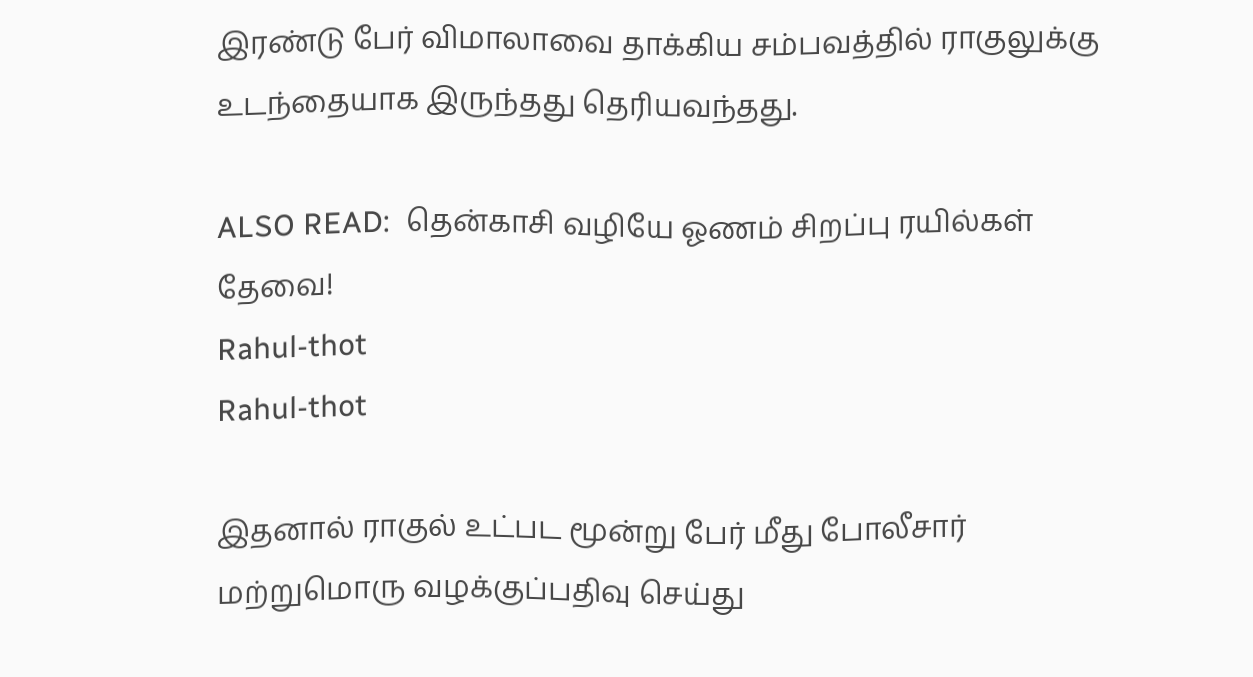இரண்டு பேர் விமாலாவை தாக்கிய சம்பவத்தில் ராகுலுக்கு உடந்தையாக இருந்தது தெரியவந்தது.

ALSO READ:  தென்காசி வழியே ஓணம் சிறப்பு ரயில்கள் தேவை!
Rahul-thot
Rahul-thot

இதனால் ராகுல் உட்பட மூன்று பேர் மீது போலீசார் மற்றுமொரு வழக்குப்பதிவு செய்து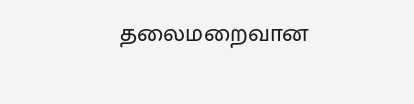தலைமறைவான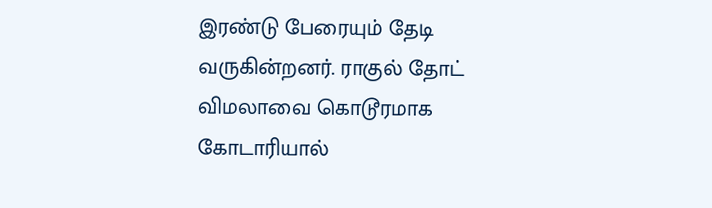இரண்டு பேரையும் தேடி வருகின்றனர். ராகுல் தோட் விமலாவை கொடூரமாக கோடாரியால்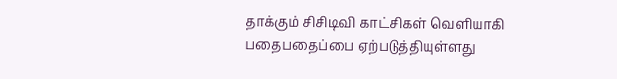தாக்கும் சிசிடிவி காட்சிகள் வெளியாகி பதைபதைப்பை ஏற்படுத்தியுள்ளது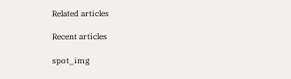Related articles

Recent articles

spot_img